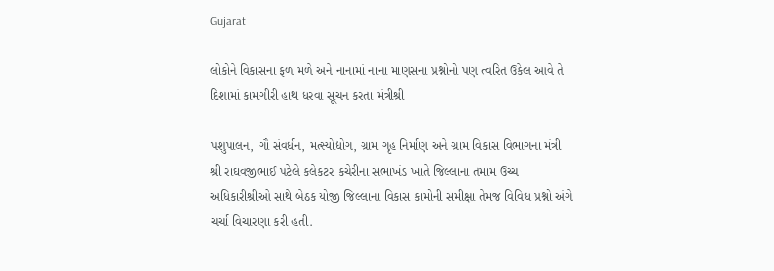Gujarat

લોકોને વિકાસના ફળ મળે અને નાનામાં નાના માણસના પ્રશ્નોનો પણ ત્વરિત ઉકેલ આવે તે દિશામાં કામગીરી હાથ ધરવા સૂચન કરતા મંત્રીશ્રી

પશુપાલન, ગૌ સંવર્ધન, મત્સ્યોદ્યોગ, ગ્રામ ગૃહ નિર્માણ અને ગ્રામ વિકાસ વિભાગના મંત્રી શ્રી રાઘવજીભાઈ પટેલે કલેકટર કચેરીના સભાખંડ ખાતે જિલ્લાના તમામ ઉચ્ચ અધિકારીશ્રીઓ સાથે બેઠક યોજી જિલ્લાના વિકાસ કામોની સમીક્ષા તેમજ વિવિધ પ્રશ્નો અંગે ચર્ચા વિચારણા કરી હતી.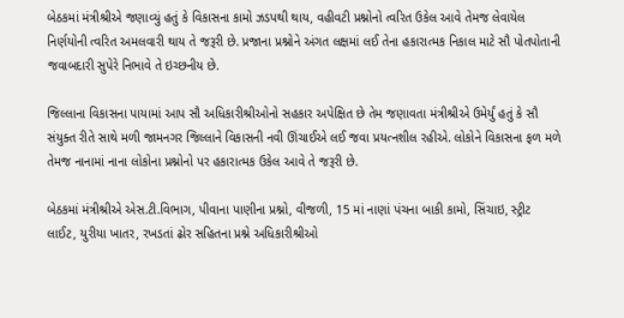બેઠકમાં મંત્રીશ્રીએ જણાવ્યું હતું કે વિકાસના કામો ઝડપથી થાય, વહીવટી પ્રશ્નોનો ત્વરિત ઉકેલ આવે તેમજ લેવાયેલ નિર્ણયોની ત્વરિત અમલવારી થાય તે જરૂરી છે. પ્રજાના પ્રશ્નોને અંગત લક્ષમાં લઈ તેના હકારાત્મક નિકાલ માટે સૌ પોતપોતાની જવાબદારી સુપેરે નિભાવે તે ઇચ્છનીય છે.

જિલ્લાના વિકાસના પાયામાં આપ સૌ અધિકારીશ્રીઓનો સહકાર અપેક્ષિત છે તેમ જણાવતા મંત્રીશ્રીએ ઉમેર્યું હતું કે સૌ સંયુક્ત રીતે સાથે મળી જામનગર જિલ્લાને વિકાસની નવી ઊંચાઈએ લઈ જવા પ્રયત્નશીલ રહીએ. લોકોને વિકાસના ફળ મળે તેમજ નાનામાં નાના લોકોના પ્રશ્નોનો પર હકારાત્મક ઉકેલ આવે તે જરૂરી છે.

બેઠકમાં મંત્રીશ્રીએ એસ.ટી.વિભાગ, પીવાના પાણીના પ્રશ્નો, વીજળી, 15 માં નાણાં પંચના બાકી કામો, સિંચાઇ, સ્ટ્રીટ લાઈટ, યુરીયા ખાતર, રખડતાં ઢોર સહિતના પ્રશ્ને અધિકારીશ્રીઓ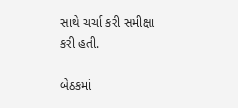સાથે ચર્ચા કરી સમીક્ષા કરી હતી.

બેઠકમાં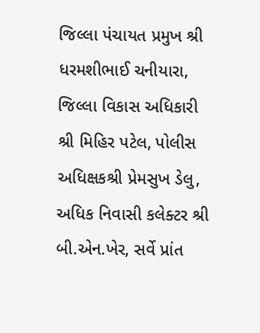જિલ્લા પંચાયત પ્રમુખ શ્રી ધરમશીભાઈ ચનીયારા, જિલ્લા વિકાસ અધિકારી શ્રી મિહિર પટેલ, પોલીસ અધિક્ષકશ્રી પ્રેમસુખ ડેલુ, અધિક નિવાસી કલેક્ટર શ્રી બી.એન.ખેર, સર્વે પ્રાંત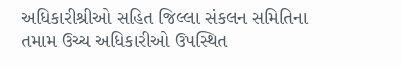અધિકારીશ્રીઓ સહિત જિલ્લા સંકલન સમિતિના તમામ ઉચ્ચ અધિકારીઓ ઉપસ્થિત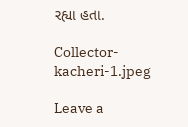રહ્યા હતા.

Collector-kacheri-1.jpeg

Leave a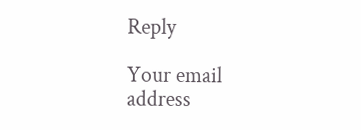Reply

Your email address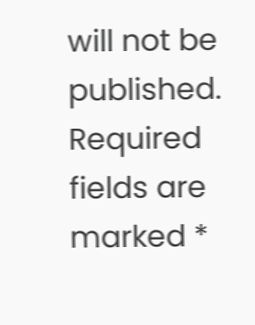will not be published. Required fields are marked *